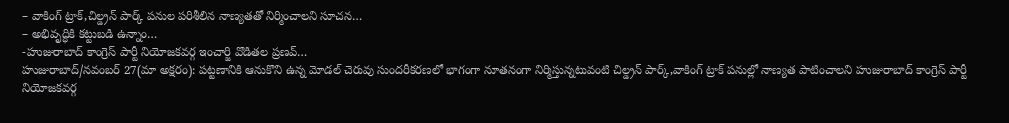– వాకింగ్ ట్రాక్,చిల్డ్రన్ పార్క్ పనుల పరిశీలిన నాణ్యతతో నిర్మించాలని సూచన…
– అభివృద్ధికి కట్టుబడి ఉన్నాం…
-హుజురాబాద్ కాంగ్రెస్ పార్టీ నియోజకవర్గ ఇంచార్జి వొడితల ప్రణవ్…
హుజురాబాద్/నవంబర్ 27(మా అక్షరం): పట్టణానికి ఆనుకొని ఉన్న మోడల్ చెరువు సుందరీకరణలో భాగంగా నూతనంగా నిర్మిస్తున్నటువంటి చిల్డ్రన్ పార్క్,వాకింగ్ ట్రాక్ పనుల్లో నాణ్యత పాటించాలని హుజురాబాద్ కాంగ్రెస్ పార్టీ నియోజకవర్గ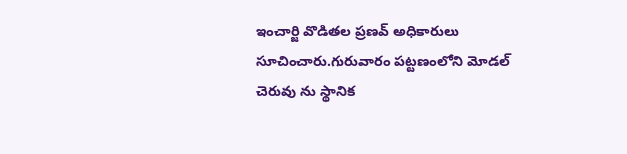ఇంచార్జి వొడితల ప్రణవ్ అధికారులు సూచించారు.గురువారం పట్టణంలోని మోడల్ చెరువు ను స్థానిక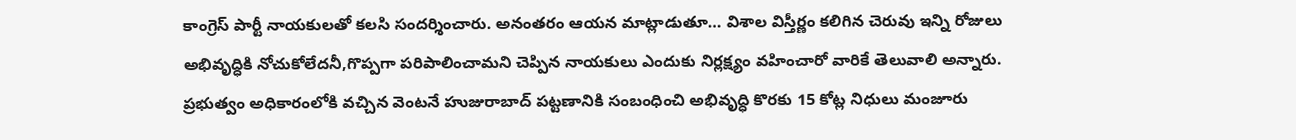కాంగ్రెస్ పార్టీ నాయకులతో కలసి సందర్శించారు. అనంతరం ఆయన మాట్లాడుతూ… విశాల విస్తీర్ణం కలిగిన చెరువు ఇన్ని రోజులు అభివృద్ధికి నోచుకోలేదనీ,గొప్పగా పరిపాలించామని చెప్పిన నాయకులు ఎందుకు నిర్లక్ష్యం వహించారో వారికే తెలువాలి అన్నారు. ప్రభుత్వం అధికారంలోకి వచ్చిన వెంటనే హుజురాబాద్ పట్టణానికి సంబంధించి అభివృద్ధి కొరకు 15 కోట్ల నిధులు మంజూరు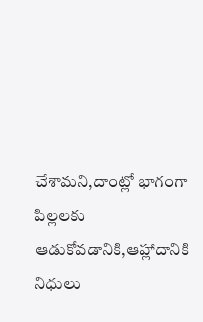చేశామని,దాంట్లో భాగంగా పిల్లలకు ఆడుకోవడానికి,ఆహ్లాదానికి నిధులు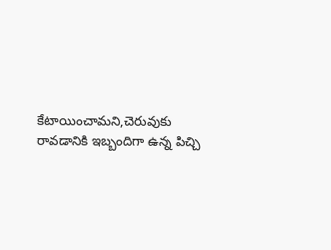కేటాయించామని,చెరువుకు రావడానికి ఇబ్బందిగా ఉన్న పిచ్చి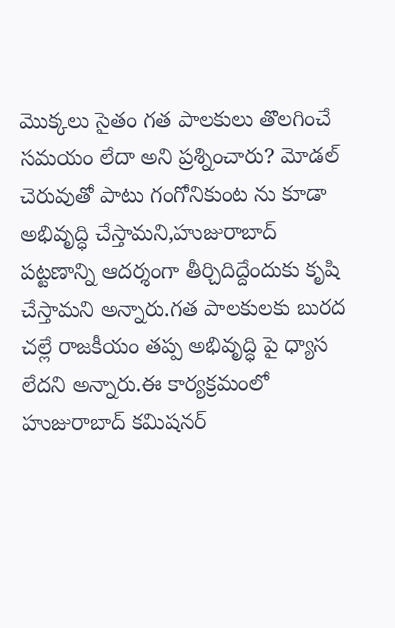మొక్కలు సైతం గత పాలకులు తొలగించే సమయం లేదా అని ప్రశ్నించారు? మోడల్ చెరువుతో పాటు గంగోనికుంట ను కూడా అభివృద్ధి చేస్తామని,హుజురాబాద్ పట్టణాన్ని ఆదర్శంగా తీర్చిదిద్దేందుకు కృషి చేస్తామని అన్నారు.గత పాలకులకు బురద చల్లే రాజకీయం తప్ప అభివృద్ధి పై ధ్యాస లేదని అన్నారు.ఈ కార్యక్రమంలో హుజురాబాద్ కమిషనర్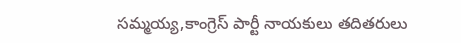సమ్మయ్య,కాంగ్రెస్ పార్టీ నాయకులు తదితరులు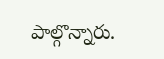పాల్గొన్నారు.